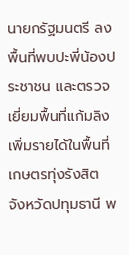นายกรัฐมนตรี ลงพื้นที่พบปะพี่น้องประชาชน และตรวจเยี่ยมพื้นที่แก้มลิงเพิ่มรายได้ในพื้นที่เกษตรทุ่งรังสิต จังหวัดปทุมธานี พ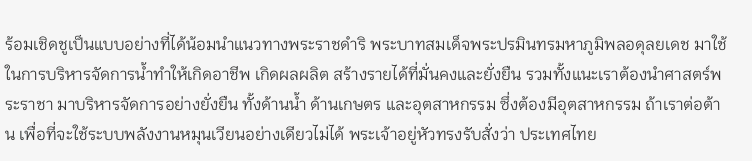ร้อมเชิดชูเป็นแบบอย่างที่ได้น้อมนำแนวทางพระราชดำริ พระบาทสมเด็จพระปรมินทรมหาภูมิพลอดุลยเดช มาใช้ในการบริหารจัดการน้ำทำให้เกิดอาชีพ เกิดผลผลิต สร้างรายได้ที่มั่นคงและยั่งยืน รวมทั้งแนะเราต้องนำศาสตร์พระราชา มาบริหารจัดการอย่างยั่งยืน ทั้งด้านน้ำ ด้านเกษตร และอุตสาหกรรม ซึ่งต้องมีอุตสาหกรรม ถ้าเราต่อต้าน เพื่อที่จะใช้ระบบพลังงานหมุนเวียนอย่างเดียวไม่ได้ พระเจ้าอยู่หัวทรงรับสั่งว่า ประเทศไทย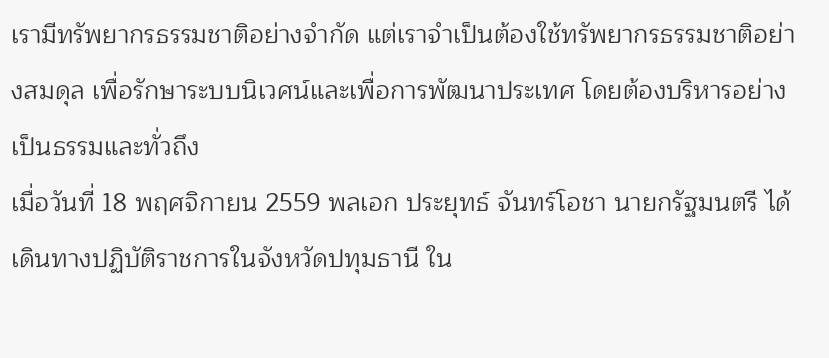เรามีทรัพยากรธรรมชาติอย่างจำกัด แต่เราจำเป็นต้องใช้ทรัพยากรธรรมชาติอย่างสมดุล เพื่อรักษาระบบนิเวศน์และเพื่อการพัฒนาประเทศ โดยต้องบริหารอย่างเป็นธรรมและทั่วถึง
เมื่อวันที่ 18 พฤศจิกายน 2559 พลเอก ประยุทธ์ จันทร์โอชา นายกรัฐมนตรี ได้เดินทางปฏิบัติราชการในจังหวัดปทุมธานี ใน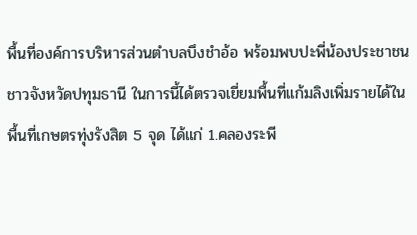พื้นที่องค์การบริหารส่วนตำบลบึงชำอ้อ พร้อมพบปะพี่น้องประชาชนชาวจังหวัดปทุมธานี ในการนี้ได้ตรวจเยี่ยมพื้นที่แก้มลิงเพิ่มรายได้ในพื้นที่เกษตรทุ่งรังสิต 5 จุด ได้แก่ 1.คลองระพี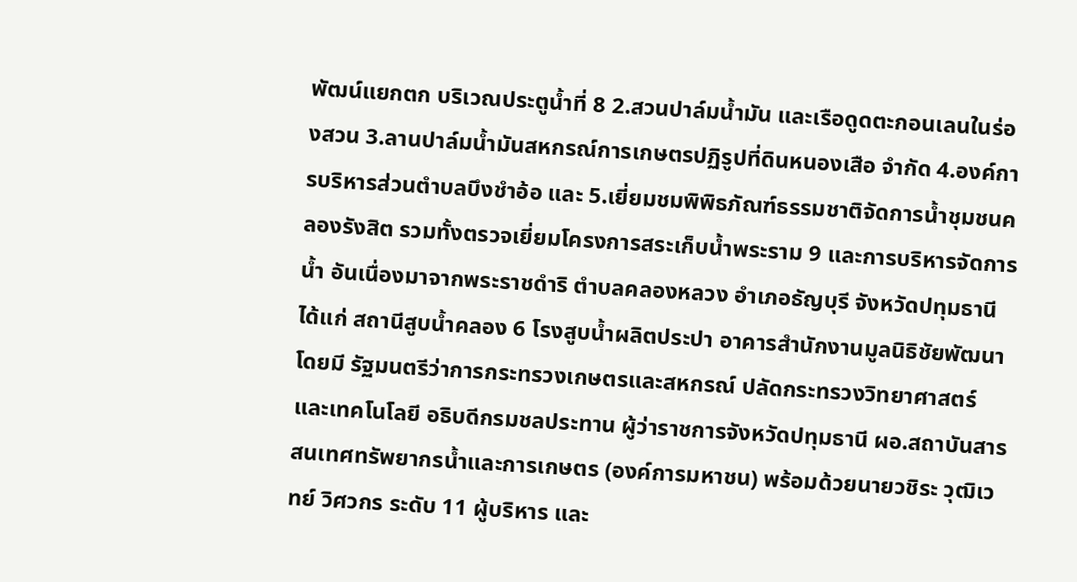พัฒน์แยกตก บริเวณประตูน้ำที่ 8 2.สวนปาล์มน้ำมัน และเรือดูดตะกอนเลนในร่องสวน 3.ลานปาล์มน้ำมันสหกรณ์การเกษตรปฏิรูปที่ดินหนองเสือ จำกัด 4.องค์การบริหารส่วนตำบลบึงชำอ้อ และ 5.เยี่ยมชมพิพิธภัณฑ์ธรรมชาติจัดการน้ำชุมชนคลองรังสิต รวมทั้งตรวจเยี่ยมโครงการสระเก็บน้ำพระราม 9 และการบริหารจัดการน้ำ อันเนื่องมาจากพระราชดำริ ตำบลคลองหลวง อำเภอธัญบุรี จังหวัดปทุมธานี ได้แก่ สถานีสูบน้ำคลอง 6 โรงสูบน้ำผลิตประปา อาคารสำนักงานมูลนิธิชัยพัฒนา โดยมี รัฐมนตรีว่าการกระทรวงเกษตรและสหกรณ์ ปลัดกระทรวงวิทยาศาสตร์และเทคโนโลยี อธิบดีกรมชลประทาน ผู้ว่าราชการจังหวัดปทุมธานี ผอ.สถาบันสารสนเทศทรัพยากรน้ำและการเกษตร (องค์การมหาชน) พร้อมด้วยนายวชิระ วุฒิเวทย์ วิศวกร ระดับ 11 ผู้บริหาร และ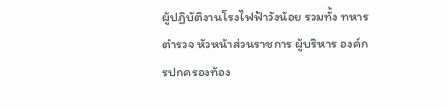ผู้ปฏิบัติงานโรงไฟฟ้าวังน้อย รวมทั้ง ทหาร ตำรวจ หัวหน้าส่วนราชการ ผู้บริหาร องค์กรปกครองท้อง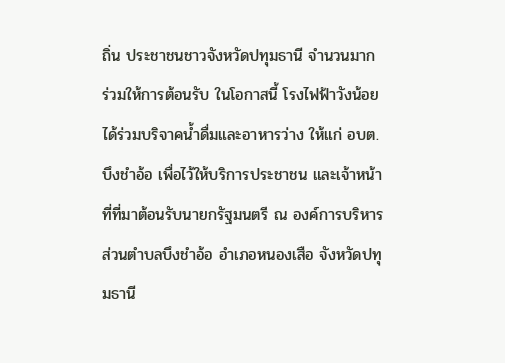ถิ่น ประชาชนชาวจังหวัดปทุมธานี จำนวนมาก ร่วมให้การต้อนรับ ในโอกาสนี้ โรงไฟฟ้าวังน้อยได้ร่วมบริจาคน้ำดื่มและอาหารว่าง ให้แก่ อบต.บึงชำอ้อ เพื่อไว้ให้บริการประชาชน และเจ้าหน้าที่ที่มาต้อนรับนายกรัฐมนตรี ณ องค์การบริหารส่วนตำบลบึงชำอ้อ อำเภอหนองเสือ จังหวัดปทุมธานี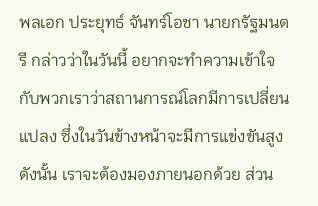พลเอก ประยุทธ์ จันทร์โอชา นายกรัฐมนตรี กล่าวว่าในวันนี้ อยากจะทำความเข้าใจกับพวกเราว่าสถานการณ์โลกมีการเปลี่ยนแปลง ซึ่งในวันข้างหน้าจะมีการแข่งขันสูง ดังนั้น เราจะต้องมองภายนอกด้วย ส่วน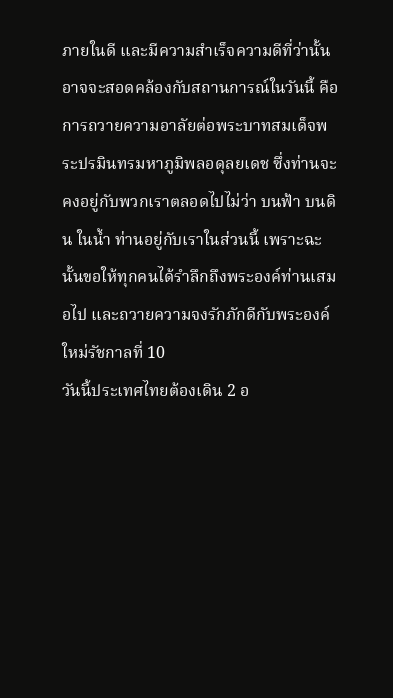ภายในดี และมีความสำเร็จความดีที่ว่านั้นอาจจะสอดคล้องกับสถานการณ์ในวันนี้ คือ การถวายความอาลัยต่อพระบาทสมเด็จพระปรมินทรมหาภูมิพลอดุลยเดช ซึ่งท่านจะคงอยู่กับพวกเราตลอดไปไม่ว่า บนฟ้า บนดิน ในน้ำ ท่านอยู่กับเราในส่วนนี้ เพราะฉะนั้นขอให้ทุกคนได้รำลึกถึงพระองค์ท่านเสมอไป และถวายความจงรักภักดีกับพระองค์ใหม่รัชกาลที่ 10
วันนี้ประเทศไทยต้องเดิน 2 อ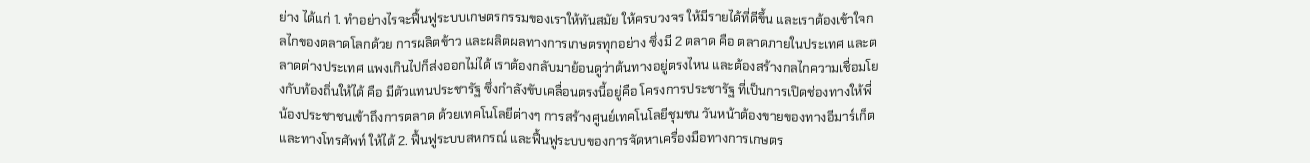ย่าง ได้แก่ 1. ทำอย่างไรจะฟื้นฟูระบบเกษตรกรรมของเราให้ทันสมัย ให้ครบวงจร ให้มีรายได้ที่ดีขึ้น และเราต้องเข้าใจกลไกของตลาดโลกด้วย การผลิตข้าว และผลิตผลทางการเกษตรทุกอย่าง ซึ่งมี 2 ตลาด คือ ตลาดภายในประเทศ และตลาดต่างประเทศ แพงเกินไปก็ส่งออกไม่ได้ เราต้องกลับมาย้อนดูว่าต้นทางอยู่ตรงไหน และต้องสร้างกลไกความเชื่อมโยงกับท้องถิ่นให้ได้ คือ มีตัวแทนประชารัฐ ซึ่งกำลังขับเคลื่อนตรงนี้อยู่คือ โครงการประชารัฐ ที่เป็นการเปิดช่องทางให้พี่น้องประชาชนเข้าถึงการตลาด ด้วยเทคโนโลยีต่างๆ การสร้างศูนย์เทคโนโลยีชุมชน วันหน้าต้องขายของทางอีมาร์เก็ต และทางโทรศัพท์ ให้ได้ 2. ฟื้นฟูระบบสหกรณ์ และฟื้นฟูระบบของการจัดหาเครื่องมือทางการเกษตร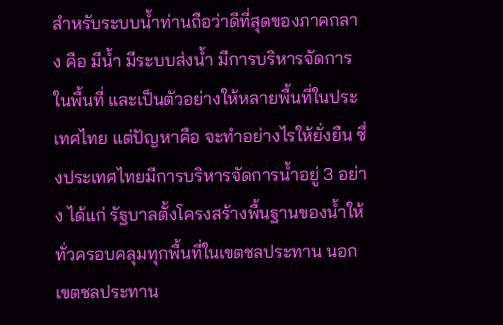สำหรับระบบน้ำท่านถือว่าดีที่สุดของภาคกลาง คือ มีน้ำ มีระบบส่งน้ำ มีการบริหารจัดการในพื้นที่ และเป็นตัวอย่างให้หลายพื้นที่ในประเทศไทย แต่ปัญหาคือ จะทำอย่างไรให้ยั่งยืน ซึ่งประเทศไทยมีการบริหารจัดการน้ำอยู่ 3 อย่าง ได้แก่ รัฐบาลตั้งโครงสร้างพื้นฐานของน้ำให้ทั่วครอบคลุมทุกพื้นที่ในเขตชลประทาน นอกเขตชลประทาน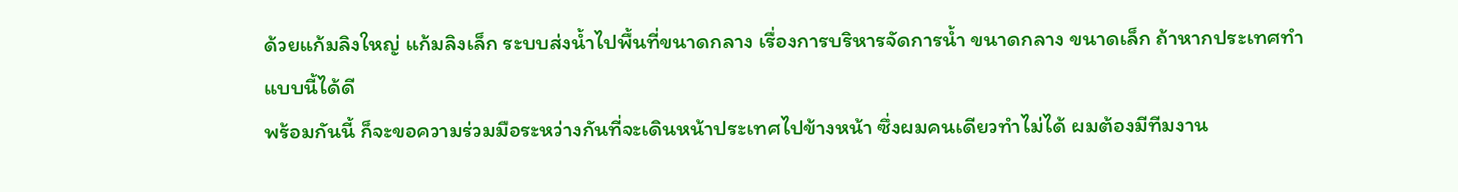ด้วยแก้มลิงใหญ่ แก้มลิงเล็ก ระบบส่งน้ำไปพื้นที่ขนาดกลาง เรื่องการบริหารจัดการน้ำ ขนาดกลาง ขนาดเล็ก ถ้าหากประเทศทำแบบนี้ได้ดี
พร้อมกันนี้ ก็จะขอความร่วมมือระหว่างกันที่จะเดินหน้าประเทศไปข้างหน้า ซึ่งผมคนเดียวทำไม่ได้ ผมต้องมีทีมงาน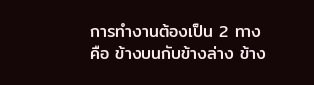การทำงานต้องเป็น 2 ทาง คือ ข้างบนกับข้างล่าง ข้าง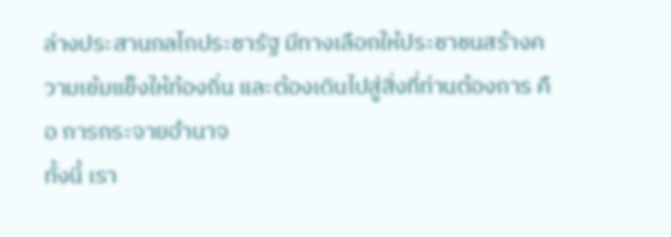ล่างประสานกลไกประชารัฐ มีทางเลือกให้ประชาชนสร้างความเข้มแข็งให้ท้องถิ่น และต้องเดินไปสู่สิ่งที่ท่านต้องการ คือ การกระจายอำนาจ
ทั้งนี้ เรา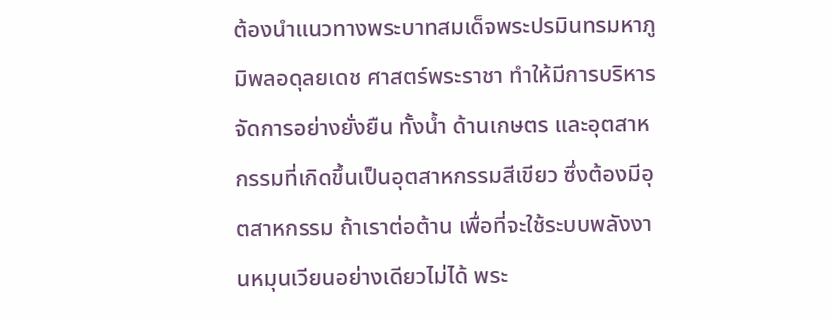ต้องนำแนวทางพระบาทสมเด็จพระปรมินทรมหาภูมิพลอดุลยเดช ศาสตร์พระราชา ทำให้มีการบริหารจัดการอย่างยั่งยืน ทั้งน้ำ ด้านเกษตร และอุตสาหกรรมที่เกิดขึ้นเป็นอุตสาหกรรมสีเขียว ซึ่งต้องมีอุตสาหกรรม ถ้าเราต่อต้าน เพื่อที่จะใช้ระบบพลังงานหมุนเวียนอย่างเดียวไม่ได้ พระ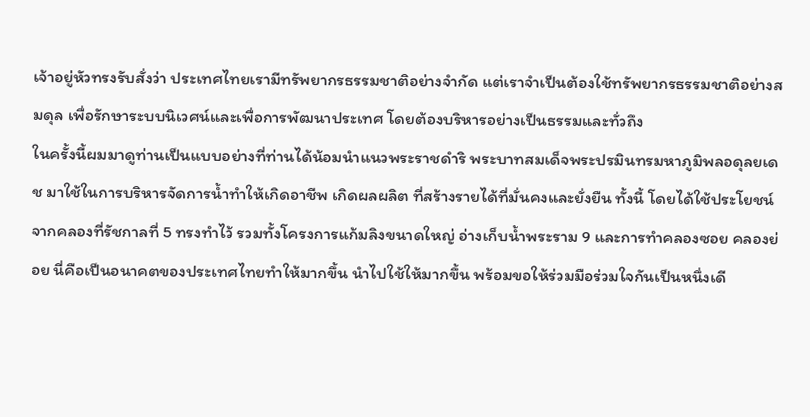เจ้าอยู่หัวทรงรับสั่งว่า ประเทศไทยเรามีทรัพยากรธรรมชาติอย่างจำกัด แต่เราจำเป็นต้องใช้ทรัพยากรธรรมชาติอย่างสมดุล เพื่อรักษาระบบนิเวศน์และเพื่อการพัฒนาประเทศ โดยต้องบริหารอย่างเป็นธรรมและทั่วถึง
ในครั้งนี้ผมมาดูท่านเป็นแบบอย่างที่ท่านได้น้อมนำแนวพระราชดำริ พระบาทสมเด็จพระปรมินทรมหาภูมิพลอดุลยเดช มาใช้ในการบริหารจัดการน้ำทำให้เกิดอาชีพ เกิดผลผลิต ที่สร้างรายได้ที่มั่นคงและยั่งยืน ทั้งนี้ โดยได้ใช้ประโยชน์จากคลองที่รัชกาลที่ 5 ทรงทำไว้ รวมทั้งโครงการแก้มลิงขนาดใหญ่ อ่างเก็บน้ำพระราม 9 และการทำคลองซอย คลองย่อย นี่คือเป็นอนาคตของประเทศไทยทำให้มากขึ้น นำไปใช้ให้มากขึ้น พร้อมขอให้ร่วมมือร่วมใจกันเป็นหนึ่งเดี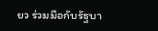ยว ร่วมมือกับรัฐบา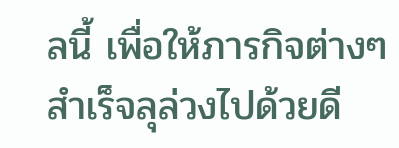ลนี้ เพื่อให้ภารกิจต่างๆ สำเร็จลุล่วงไปด้วยดี